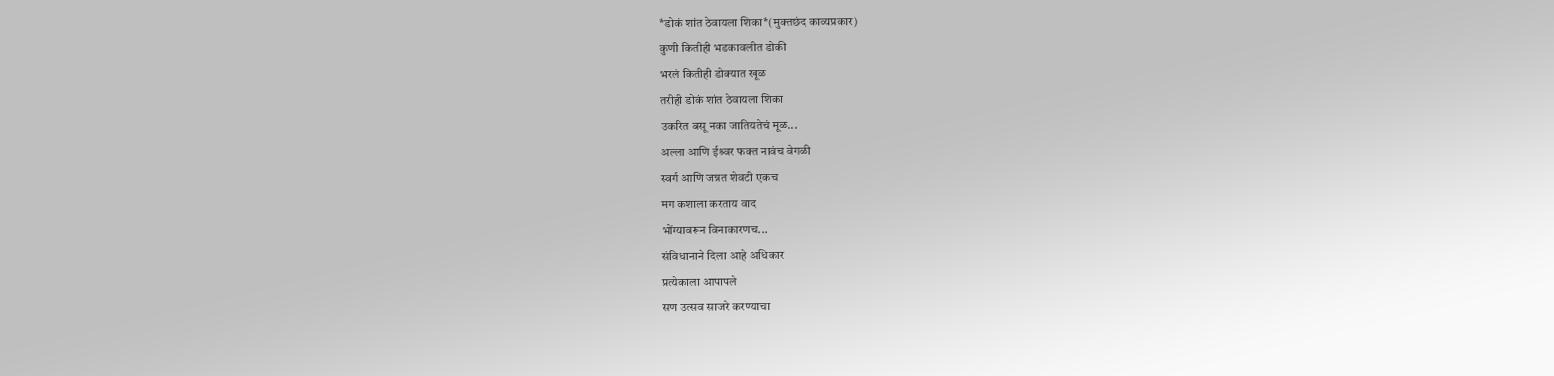*डोकं शांत ठेवायला शिका*(मुक्तछंद काव्यप्रकार)
कुणी कितीही भडकावलीत डोकी
भरलं कितीही डोक्यात खूळ
तरीही डोकं शांत ठेवायला शिका
उकरित बसू नका जातियतेचं मूळ...
अल्ला आणि ईश्र्वर फक्त नावंच वेगळी
स्वर्ग आणि जन्नत शेवटी एकच
मग कशाला करताय वाद
भोंग्यावरून विनाकारणच...
संविधानाने दिला आहे अधिकार
प्रत्येकाला आपापले
सण उत्सव साजरे करण्याचा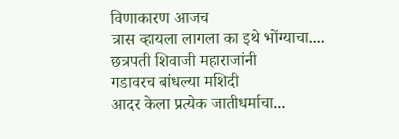विणाकारण आजच
त्रास व्हायला लागला का इथे भोंग्याचा....
छत्रपती शिवाजी महाराजांनी
गडावरच बांधल्या मशिदी
आदर केला प्रत्येक जातीधर्माचा...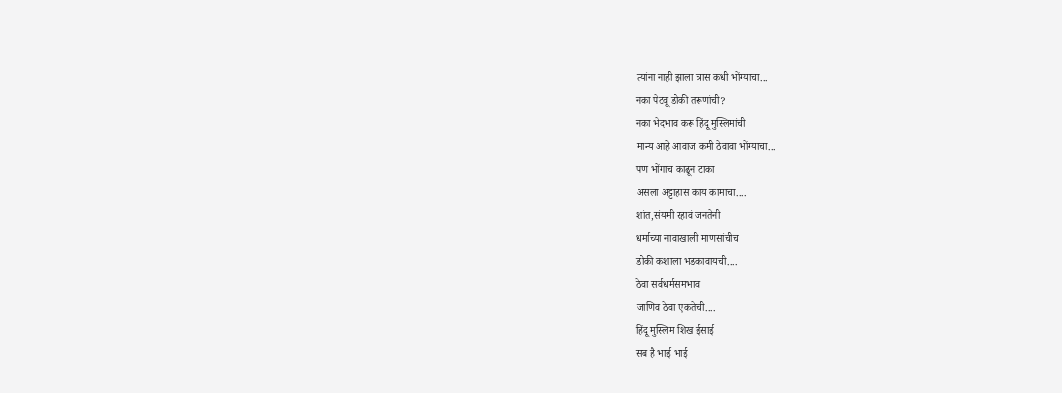त्यांना नाही झाला त्रास कधी भोंग्याचा...
नका पेटवू डोकी तरूणांची?
नका भेदभाव करू हिंदू मुस्लिमांची
मान्य आहे आवाज कमी ठेवावा भोंग्याचा...
पण भोंगाच काढून टाका
असला अट्टाहास काय कामाचा....
शांत,संयमी रहावं जनतेनी
धर्माच्या नावाखाली माणसांचीच
डोकी कशाला भडकावायची....
ठेवा सर्वधर्मसमभाव
जाणिव ठेवा एकतेची....
हिंदू मुस्लिम शिख ईसाई
सब है भाई भाई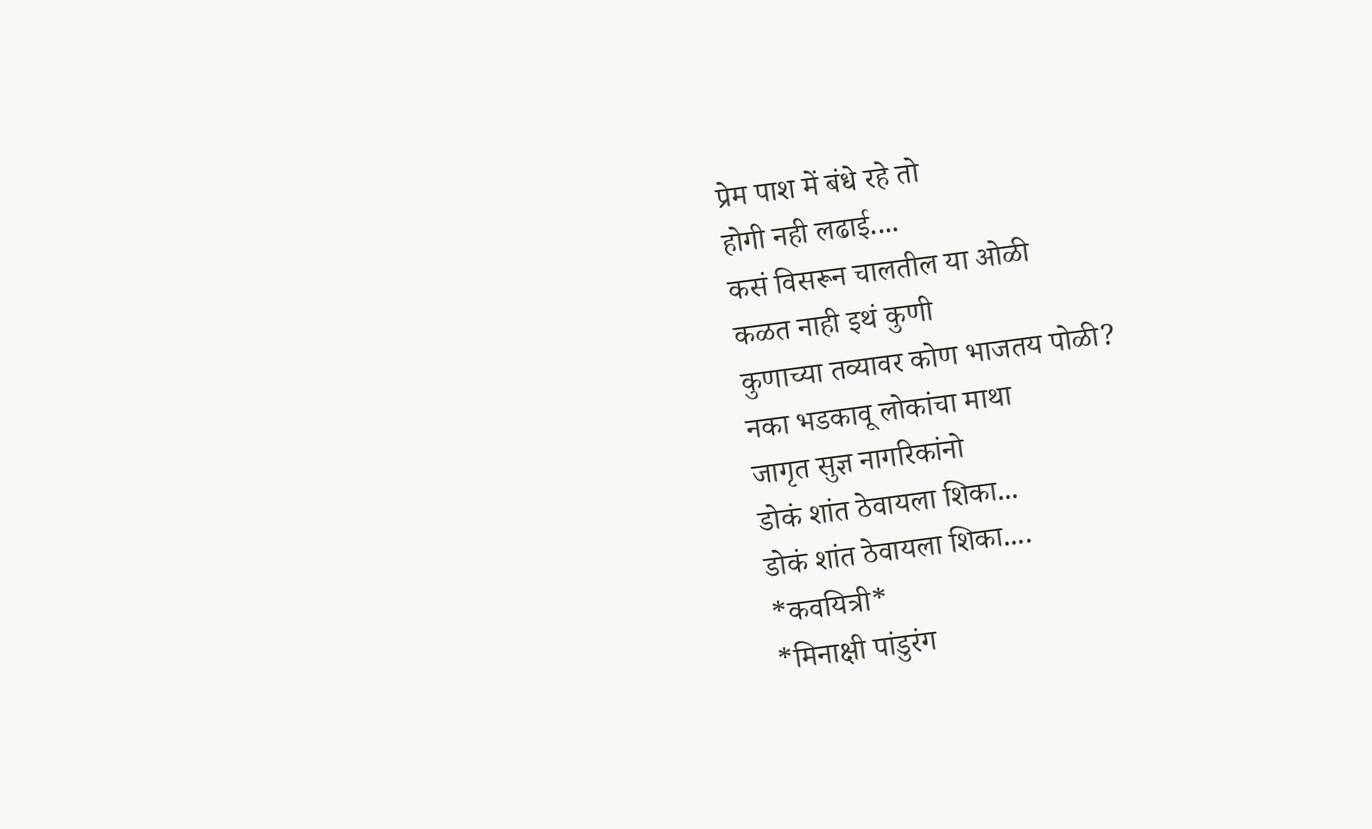प्रेम पाश में बंधे रहे तो
होगी नही लढाई....
कसं विसरून चालतील या ओळी
कळत नाही इथं कुणी
कुणाच्या तव्यावर कोण भाजतय पोळी?
नका भडकावू लोकांचा माथा
जागृत सुज्ञ नागरिकांनो
डोकं शांत ठेवायला शिका...
डोकं शांत ठेवायला शिका....
*कवयित्री*
*मिनाक्षी पांडुरंग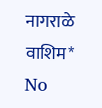नागराळे वाशिम*
No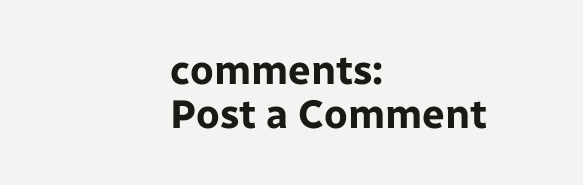comments:
Post a Comment